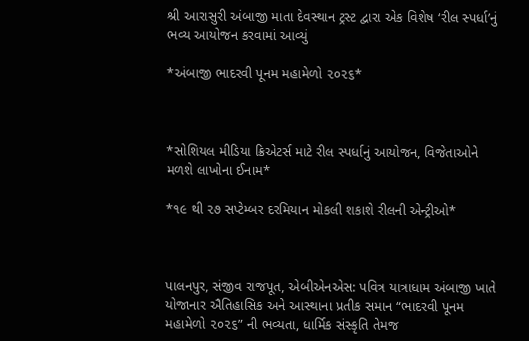શ્રી આરાસુરી અંબાજી માતા દેવસ્થાન ટ્રસ્ટ દ્વારા એક વિશેષ ‘રીલ સ્પર્ધા’નું ભવ્ય આયોજન કરવામાં આવ્યું

*અંબાજી ભાદરવી પૂનમ મહામેળો ૨૦૨૬*



*સોશિયલ મીડિયા ક્રિએટર્સ માટે રીલ સ્પર્ધાનું આયોજન, વિજેતાઓને મળશે લાખોના ઈનામ*

*૧૯ થી ૨૭ સપ્ટેમ્બર દરમિયાન મોકલી શકાશે રીલની એન્ટ્રીઓ*



પાલનપુર, સંજીવ રાજપૂત, એબીએનએસ: પવિત્ર યાત્રાધામ અંબાજી ખાતે યોજાનાર ઐતિહાસિક અને આસ્થાના પ્રતીક સમાન “ભાદરવી પૂનમ મહામેળો ૨૦૨૬” ની ભવ્યતા, ધાર્મિક સંસ્કૃતિ તેમજ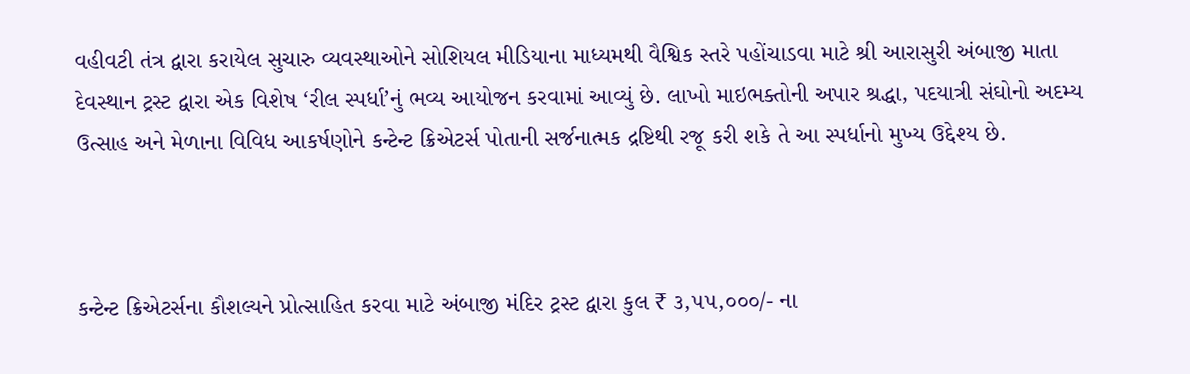વહીવટી તંત્ર દ્વારા કરાયેલ સુચારુ વ્યવસ્થાઓને સોશિયલ મીડિયાના માધ્યમથી વૈશ્વિક સ્તરે પહોંચાડવા માટે શ્રી આરાસુરી અંબાજી માતા દેવસ્થાન ટ્રસ્ટ દ્વારા એક વિશેષ ‘રીલ સ્પર્ધા’નું ભવ્ય આયોજન કરવામાં આવ્યું છે. લાખો માઇભક્તોની અપાર શ્રદ્ધા, પદયાત્રી સંઘોનો અદમ્ય ઉત્સાહ અને મેળાના વિવિધ આકર્ષણોને કન્ટેન્ટ ક્રિએટર્સ પોતાની સર્જનાત્મક દ્રષ્ટિથી રજૂ કરી શકે તે આ સ્પર્ધાનો મુખ્ય ઉદ્દેશ્ય છે.



કન્ટેન્ટ ક્રિએટર્સના કૌશલ્યને પ્રોત્સાહિત કરવા માટે અંબાજી મંદિર ટ્રસ્ટ દ્વારા કુલ ₹ ૩,૫૫,૦૦૦/- ના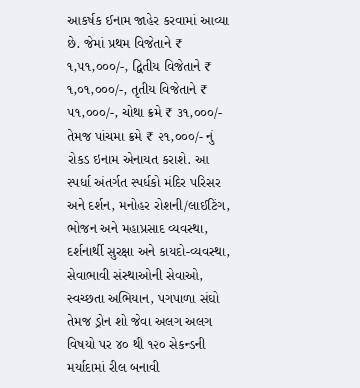આકર્ષક ઈનામ જાહેર કરવામાં આવ્યા છે. જેમાં પ્રથમ વિજેતાને ₹ ૧,૫૧,૦૦૦/-, દ્વિતીય વિજેતાને ₹ ૧,૦૧,૦૦૦/-, તૃતીય વિજેતાને ₹ ૫૧,૦૦૦/-, ચોથા ક્રમે ₹ ૩૧,૦૦૦/- તેમજ પાંચમા ક્રમે ₹ ૨૧,૦૦૦/- નું રોકડ ઇનામ એનાયત કરાશે. આ સ્પર્ધા અંતર્ગત સ્પર્ધકો મંદિર પરિસર અને દર્શન, મનોહર રોશની/લાઈટિંગ, ભોજન અને મહાપ્રસાદ વ્યવસ્થા, દર્શનાર્થી સુરક્ષા અને કાયદો-વ્યવસ્થા, સેવાભાવી સંસ્થાઓની સેવાઓ, સ્વચ્છતા અભિયાન, પગપાળા સંઘો તેમજ ડ્રોન શો જેવા અલગ અલગ વિષયો પર ૪૦ થી ૧૨૦ સેકન્ડની મર્યાદામાં રીલ બનાવી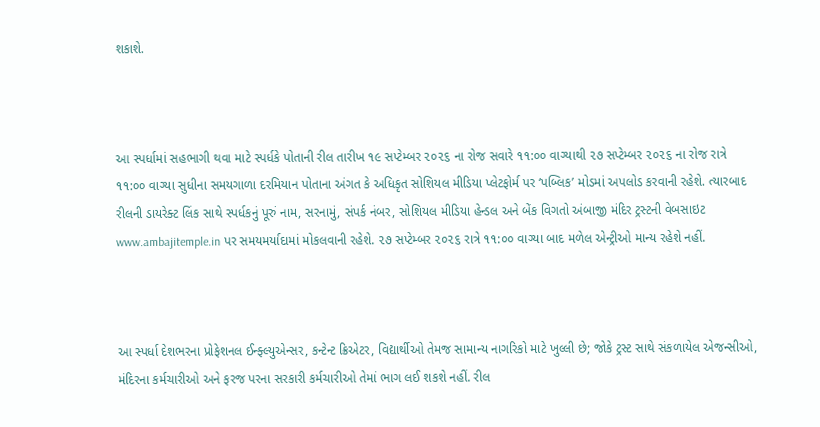શકાશે.



આ સ્પર્ધામાં સહભાગી થવા માટે સ્પર્ધકે પોતાની રીલ તારીખ ૧૯ સપ્ટેમ્બર ૨૦૨૬ ના રોજ સવારે ૧૧:૦૦ વાગ્યાથી ૨૭ સપ્ટેમ્બર ૨૦૨૬ ના રોજ રાત્રે ૧૧:૦૦ વાગ્યા સુધીના સમયગાળા દરમિયાન પોતાના અંગત કે અધિકૃત સોશિયલ મીડિયા પ્લેટફોર્મ પર ‘પબ્લિક’ મોડમાં અપલોડ કરવાની રહેશે. ત્યારબાદ રીલની ડાયરેક્ટ લિંક સાથે સ્પર્ધકનું પૂરું નામ, સરનામું, સંપર્ક નંબર, સોશિયલ મીડિયા હેન્ડલ અને બેંક વિગતો અંબાજી મંદિર ટ્રસ્ટની વેબસાઇટ www.ambajitemple.in પર સમયમર્યાદામાં મોકલવાની રહેશે. ૨૭ સપ્ટેમ્બર ૨૦૨૬ રાત્રે ૧૧:૦૦ વાગ્યા બાદ મળેલ એન્ટ્રીઓ માન્ય રહેશે નહીં.



આ સ્પર્ધા દેશભરના પ્રોફેશનલ ઈન્ફ્લ્યુએન્સર, કન્ટેન્ટ ક્રિએટર, વિદ્યાર્થીઓ તેમજ સામાન્ય નાગરિકો માટે ખુલ્લી છે; જોકે ટ્રસ્ટ સાથે સંકળાયેલ એજન્સીઓ, મંદિરના કર્મચારીઓ અને ફરજ પરના સરકારી કર્મચારીઓ તેમાં ભાગ લઈ શકશે નહીં. રીલ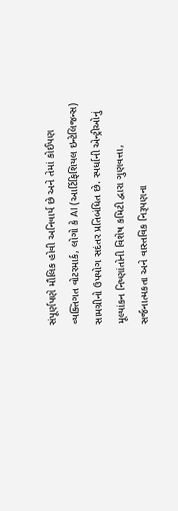સંપૂર્ણપણે મૌલિક હોવી અનિવાર્ય છે અને તેમાં કોઈપણ વ્યક્તિગત વોટરમાર્ક, લોગો કે AI (આર્ટિફિશિયલ ઇન્ટેલિજન્સ) સામગ્રીનો ઉપયોગ સદંતર પ્રતિબંધિત છે. સ્પર્ધાની એન્ટ્રીઓનું મૂલ્યાંકન નિષ્ણાંતોની વિશેષ કમિટી દ્વારા ગુણવત્તા, સર્જનાત્મકતા અને વાસ્તવિક નિરૂપણના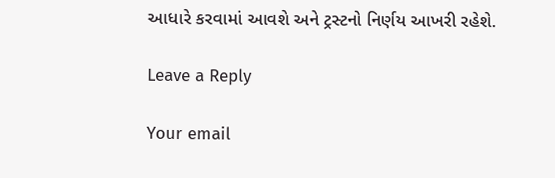આધારે કરવામાં આવશે અને ટ્રસ્ટનો નિર્ણય આખરી રહેશે.

Leave a Reply

Your email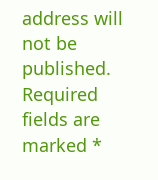address will not be published. Required fields are marked *